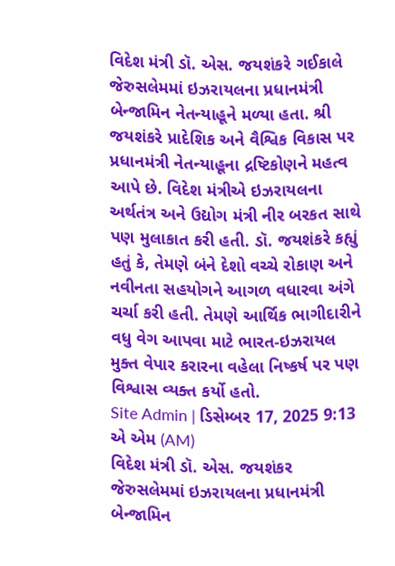વિદેશ મંત્રી ડૉ. એસ. જયશંકરે ગઈકાલે જેરુસલેમમાં ઇઝરાયલના પ્રધાનમંત્રી બેન્જામિન નેતન્યાહૂને મળ્યા હતા. શ્રી જયશંકરે પ્રાદેશિક અને વૈશ્વિક વિકાસ પર પ્રધાનમંત્રી નેતન્યાહૂના દ્રષ્ટિકોણને મહત્વ આપે છે. વિદેશ મંત્રીએ ઇઝરાયલના અર્થતંત્ર અને ઉદ્યોગ મંત્રી નીર બરકત સાથે પણ મુલાકાત કરી હતી. ડૉ. જયશંકરે કહ્યું હતું કે, તેમણે બંને દેશો વચ્ચે રોકાણ અને નવીનતા સહયોગને આગળ વધારવા અંગે ચર્ચા કરી હતી. તેમણે આર્થિક ભાગીદારીને વધુ વેગ આપવા માટે ભારત-ઇઝરાયલ મુક્ત વેપાર કરારના વહેલા નિષ્કર્ષ પર પણ વિશ્વાસ વ્યક્ત કર્યો હતો.
Site Admin | ડિસેમ્બર 17, 2025 9:13 એ એમ (AM)
વિદેશ મંત્રી ડૉ. એસ. જયશંકર જેરુસલેમમાં ઇઝરાયલના પ્રધાનમંત્રી બેન્જામિન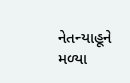નેતન્યાહૂને મળ્યા